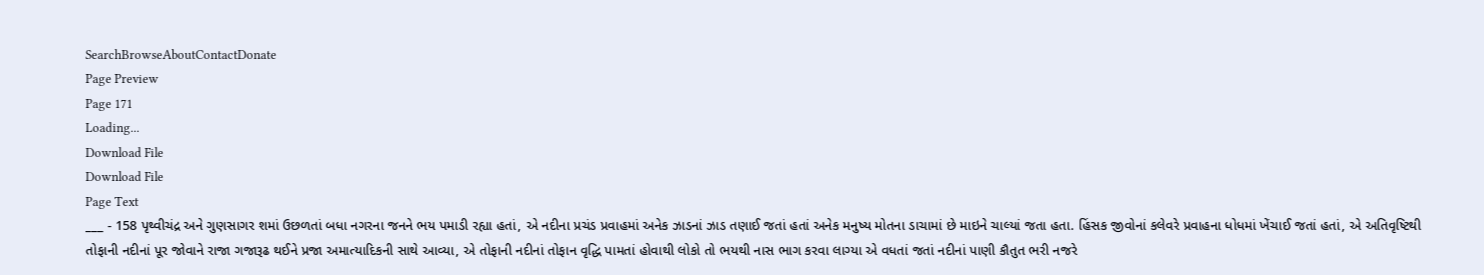SearchBrowseAboutContactDonate
Page Preview
Page 171
Loading...
Download File
Download File
Page Text
___ - 158 પૃથ્વીચંદ્ર અને ગુણસાગર શમાં ઉછળતાં બધા નગરના જનને ભય પમાડી રહ્યા હતાં, એ નદીના પ્રચંડ પ્રવાહમાં અનેક ઝાડનાં ઝાડ તણાઈ જતાં હતાં અનેક મનુષ્ય મોતના ડાચામાં છે માઇને ચાલ્યાં જતા હતા. હિંસક જીવોનાં કલેવરે પ્રવાહના ધોધમાં ખેંચાઈ જતાં હતાં, એ અતિવૃષ્ટિથી તોફાની નદીનાં પૂર જોવાને રાજા ગજારૂઢ થઈને પ્રજા અમાત્યાદિકની સાથે આવ્યા, એ તોફાની નદીનાં તોફાન વૃદ્ધિ પામતાં હોવાથી લોકો તો ભયથી નાસ ભાગ કરવા લાગ્યા એ વધતાં જતાં નદીનાં પાણી કૌતુત ભરી નજરે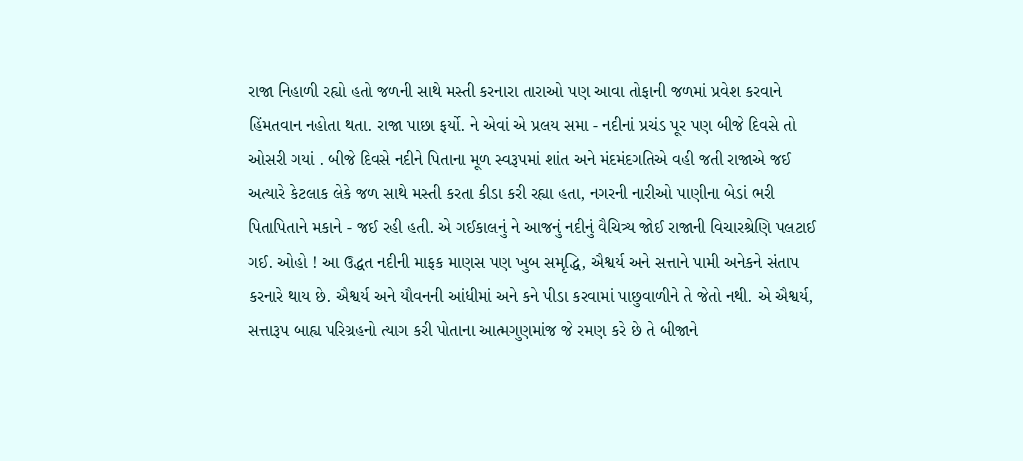રાજા નિહાળી રહ્યો હતો જળની સાથે મસ્તી કરનારા તારાઓ પણ આવા તોફાની જળમાં પ્રવેશ કરવાને હિંમતવાન નહોતા થતા. રાજા પાછા ફર્યો. ને એવાં એ પ્રલય સમા - નદીનાં પ્રચંડ પૂર પણ બીજે દિવસે તો ઓસરી ગયાં . બીજે દિવસે નદીને પિતાના મૂળ સ્વરૂપમાં શાંત અને મંદમંદગતિએ વહી જતી રાજાએ જઈ અત્યારે કેટલાક લેકે જળ સાથે મસ્તી કરતા કીડા કરી રહ્યા હતા, નગરની નારીઓ પાણીના બેડાં ભરી પિતાપિતાને મકાને - જઈ રહી હતી. એ ગઈકાલનું ને આજનું નદીનું વૈચિત્ર્ય જોઈ રાજાની વિચારશ્રેણિ પલટાઈ ગઈ. ઓહો ! આ ઉદ્ધત નદીની માફક માણસ પણ ખુબ સમૃદ્ધિ, ઐશ્વર્ય અને સત્તાને પામી અનેકને સંતાપ કરનારે થાય છે. ઐશ્વર્ય અને યૌવનની આંધીમાં અને કને પીડા કરવામાં પાછુવાળીને તે જેતો નથી. એ ઐશ્વર્ય, સત્તારૂપ બાહ્ય પરિગ્રહનો ત્યાગ કરી પોતાના આત્મગુણમાંજ જે રમણ કરે છે તે બીજાને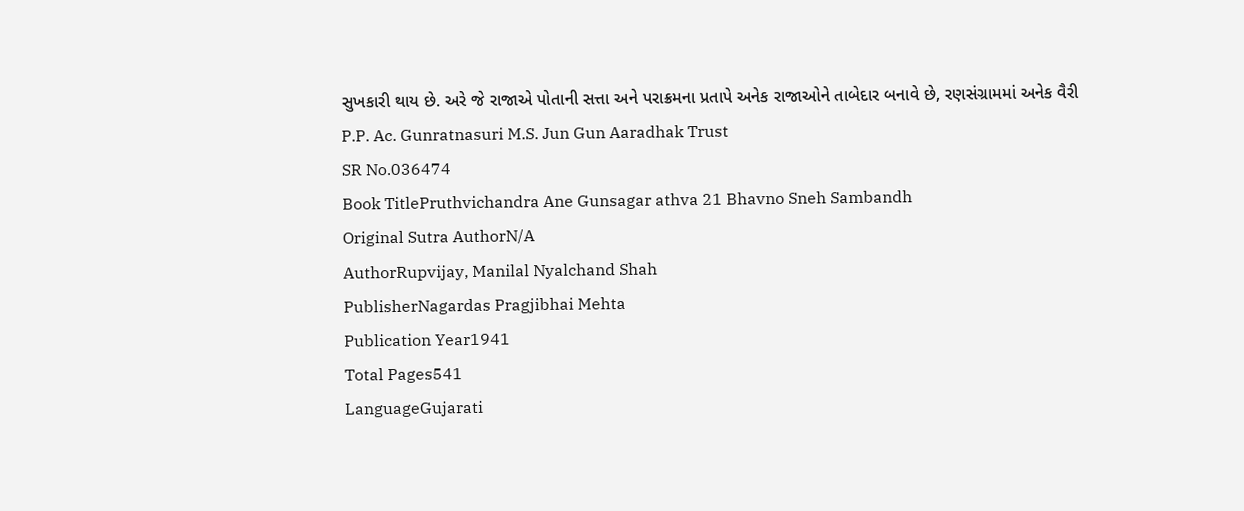સુખકારી થાય છે. અરે જે રાજાએ પોતાની સત્તા અને પરાક્રમના પ્રતાપે અનેક રાજાઓને તાબેદાર બનાવે છે, રણસંગ્રામમાં અનેક વૈરી P.P. Ac. Gunratnasuri M.S. Jun Gun Aaradhak Trust
SR No.036474
Book TitlePruthvichandra Ane Gunsagar athva 21 Bhavno Sneh Sambandh
Original Sutra AuthorN/A
AuthorRupvijay, Manilal Nyalchand Shah
PublisherNagardas Pragjibhai Mehta
Publication Year1941
Total Pages541
LanguageGujarati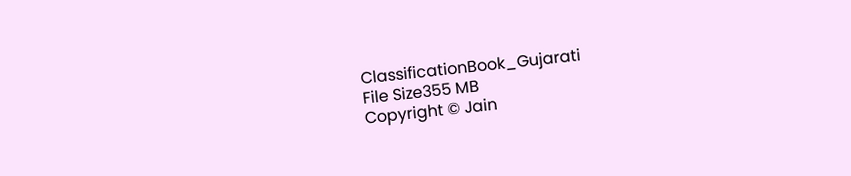ClassificationBook_Gujarati
File Size355 MB
Copyright © Jain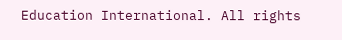Education International. All rights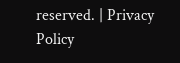reserved. | Privacy Policy